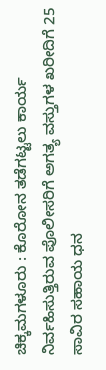ಚಿಕ್ಕಮಗಳೂರು : ಕೊರೋನ ತಡೆಗಟ್ಟಲು ಕಾರ್ಯ ನಿರ್ವಹಿಸುತ್ತಿರುವ ಪೊಲೀಸರಿಗೆ ಅಗತ್ಯ ವಸ್ತುಗಳ ಖರೀದಿಗೆ 25 ಸಾವಿರ ಸಹಾಯ ಧನ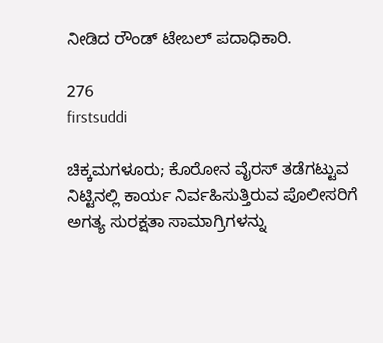ನೀಡಿದ ರೌಂಡ್ ಟೇಬಲ್ ಪದಾಧಿಕಾರಿ.

276
firstsuddi

ಚಿಕ್ಕಮಗಳೂರು; ಕೊರೋನ ವೈರಸ್ ತಡೆಗಟ್ಟುವ ನಿಟ್ಟಿನಲ್ಲಿ ಕಾರ್ಯ ನಿರ್ವಹಿಸುತ್ತಿರುವ ಪೊಲೀಸರಿಗೆ ಅಗತ್ಯ ಸುರಕ್ಷತಾ ಸಾಮಾಗ್ರಿಗಳನ್ನು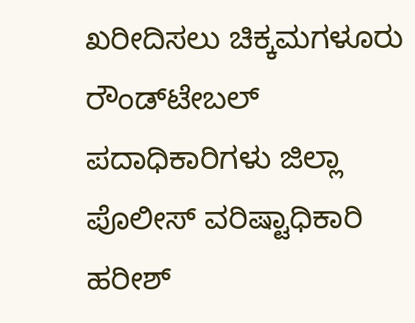ಖರೀದಿಸಲು ಚಿಕ್ಕಮಗಳೂರು ರೌಂಡ್‍ಟೇಬಲ್ ಪದಾಧಿಕಾರಿಗಳು ಜಿಲ್ಲಾ ಪೊಲೀಸ್ ವರಿಷ್ಟಾಧಿಕಾರಿ ಹರೀಶ್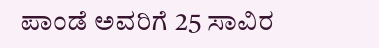ಪಾಂಡೆ ಅವರಿಗೆ 25 ಸಾವಿರ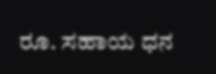ರೂ. ಸಹಾಯ ಧನ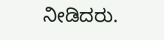ನೀಡಿದರು.